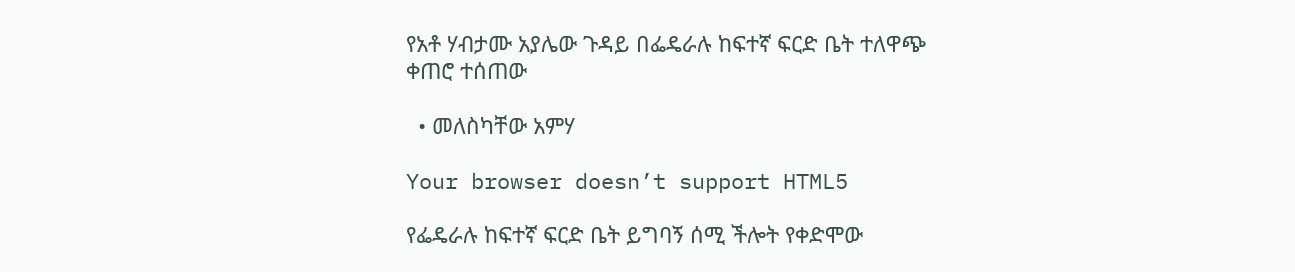የአቶ ሃብታሙ አያሌው ጉዳይ በፌዴራሉ ከፍተኛ ፍርድ ቤት ተለዋጭ ቀጠሮ ተሰጠው

  • መለስካቸው አምሃ

Your browser doesn’t support HTML5

የፌዴራሉ ከፍተኛ ፍርድ ቤት ይግባኝ ሰሚ ችሎት የቀድሞው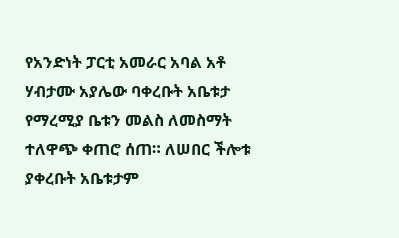የአንድነት ፓርቲ አመራር አባል አቶ ሃብታሙ አያሌው ባቀረቡት አቤቱታ የማረሚያ ቤቱን መልስ ለመስማት ተለዋጭ ቀጠሮ ሰጠ። ለሠበር ችሎቱ ያቀረቡት አቤቱታም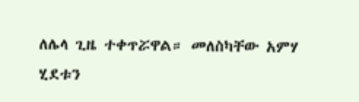ለሌላ ጊዜ ተቀጥሯዋል። መለስካቸው አምሃ ሂደቱን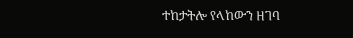ተከታትሎ የላከውን ዘገባ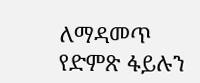ለማዳመጥ የድምጽ ፋይሉን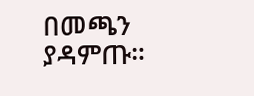በመጫን ያዳምጡ።